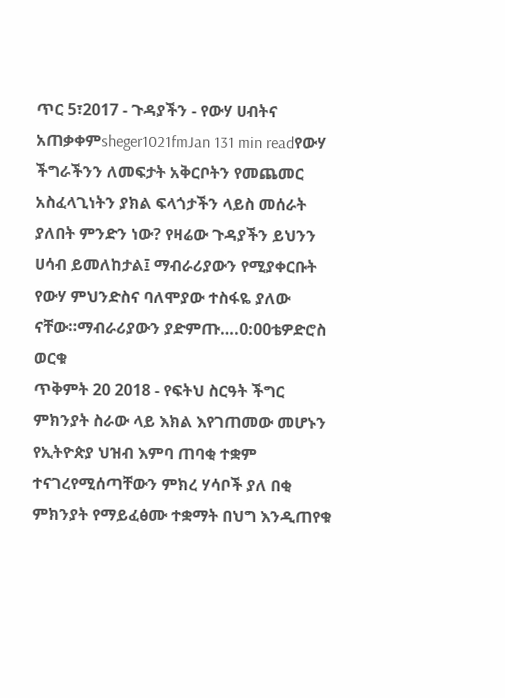ጥር 5፣2017 - ጉዳያችን - የውሃ ሀብትና አጠቃቀምsheger1021fmJan 131 min readየውሃ ችግራችንን ለመፍታት አቅርቦትን የመጨመር አስፈላጊነትን ያክል ፍላጎታችን ላይስ መሰራት ያለበት ምንድን ነው? የዛሬው ጉዳያችን ይህንን ሀሳብ ይመለከታል፤ ማብራሪያውን የሚያቀርቡት የውሃ ምህንድስና ባለሞያው ተስፋዬ ያለው ናቸው።ማብራሪያውን ያድምጡ….0:00ቴዎድሮስ ወርቁ
ጥቅምት 20 2018 - የፍትህ ስርዓት ችግር ምክንያት ስራው ላይ እክል እየገጠመው መሆኑን የኢትዮጵያ ህዝብ እምባ ጠባቂ ተቋም ተናገረየሚሰጣቸውን ምክረ ሃሳቦች ያለ በቂ ምክንያት የማይፈፅሙ ተቋማት በህግ እንዲጠየቁ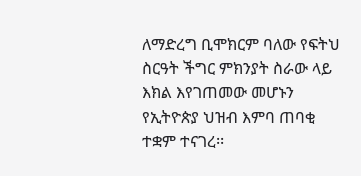ለማድረግ ቢሞክርም ባለው የፍትህ ስርዓት ችግር ምክንያት ስራው ላይ እክል እየገጠመው መሆኑን የኢትዮጵያ ህዝብ እምባ ጠባቂ ተቋም ተናገረ፡፡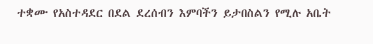ተቋሙ የአስተዳደር በደል ደረሰብን እምባችን ይታበስልን የሚሉ አቤት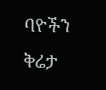ባዮችን ቅሬታ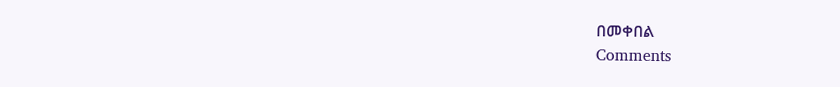በመቀበል
Comments